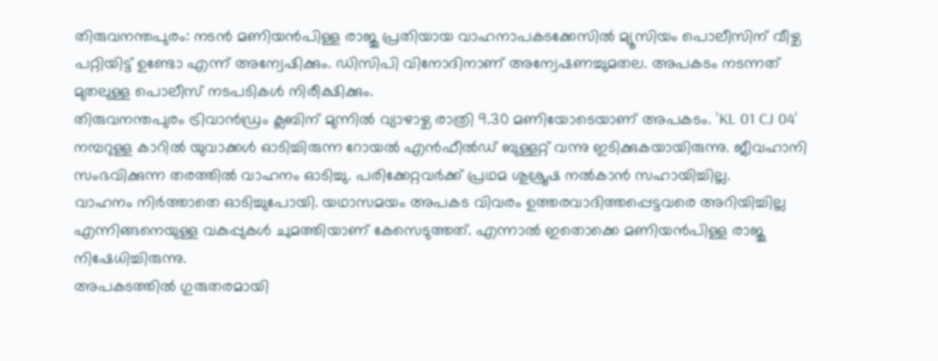തിരുവനന്തപുരം: നടൻ മണിയൻപിള്ള രാജു പ്രതിയായ വാഹനാപകടക്കേസിൽ മ്യൂസിയം പൊലീസിന് വീഴ്ച പറ്റിയിട്ട് ഉണ്ടോ എന്ന് അന്വേഷിക്കും. ഡിസിപി വിനോദിനാണ് അന്വേഷണച്ചുമതല. അപകടം നടന്നത് മുതലുള്ള പൊലീസ് നടപടികൾ നിരീക്ഷിക്കും.
തിരുവനന്തപുരം ട്രിവാൻഡ്രം ക്ലബിന് മുന്നിൽ വ്യാഴാഴ്ച രാത്രി 9.30 മണിയോടെയാണ് അപകടം. 'KL 01 CJ 04' നമ്പറുള്ള കാറിൽ യുവാക്കൾ ഓടിച്ചിരുന്ന റോയൽ എൻഫീൽഡ് ബുള്ളറ്റ് വന്നു ഇടിക്കുകയായിരുന്നു. ജീവഹാനി സംഭവിക്കുന്ന തരത്തിൽ വാഹനം ഓടിച്ചു. പരിക്കേറ്റവർക്ക് പ്രഥമ ശുശ്രൂഷ നൽകാൻ സഹായിച്ചില്ല.
വാഹനം നിർത്താതെ ഓടിച്ചുപോയി. യഥാസമയം അപകട വിവരം ഉത്തരവാദിത്തപ്പെട്ടവരെ അറിയിച്ചില്ല എന്നിങ്ങനെയുള്ള വകുപ്പുകൾ ചുമത്തിയാണ് കേസെടുത്തത്. എന്നാൽ ഇതൊക്കെ മണിയൻപിള്ള രാജു നിഷേധിച്ചിരുന്നു.
അപകടത്തിൽ ഗുരുതരമായി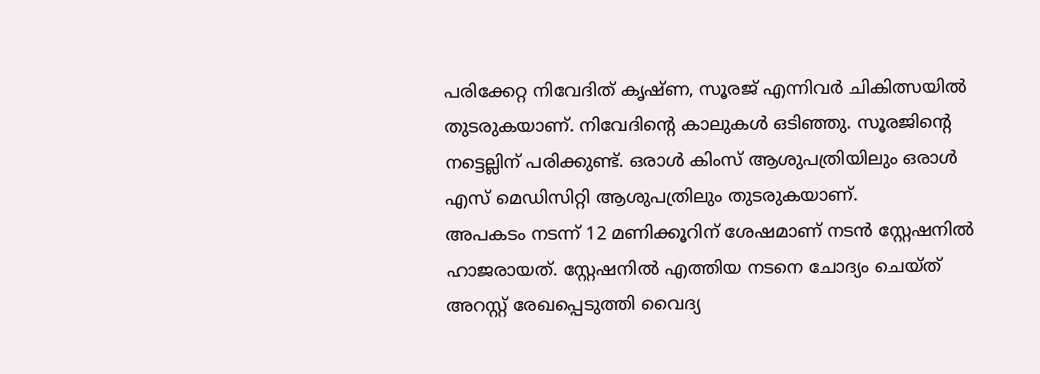പരിക്കേറ്റ നിവേദിത് കൃഷ്ണ, സൂരജ് എന്നിവർ ചികിത്സയിൽ തുടരുകയാണ്. നിവേദിന്റെ കാലുകൾ ഒടിഞ്ഞു. സൂരജിന്റെ നട്ടെല്ലിന് പരിക്കുണ്ട്. ഒരാൾ കിംസ് ആശുപത്രിയിലും ഒരാൾ എസ് മെഡിസിറ്റി ആശുപത്രിലും തുടരുകയാണ്.
അപകടം നടന്ന് 12 മണിക്കൂറിന് ശേഷമാണ് നടൻ സ്റ്റേഷനിൽ ഹാജരായത്. സ്റ്റേഷനിൽ എത്തിയ നടനെ ചോദ്യം ചെയ്ത് അറസ്റ്റ് രേഖപ്പെടുത്തി വൈദ്യ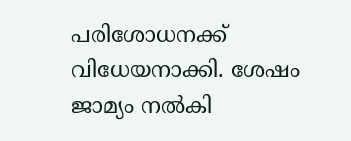പരിശോധനക്ക് വിധേയനാക്കി. ശേഷം ജാമ്യം നൽകി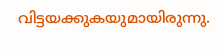വിട്ടയക്കുകയുമായിരുന്നു.